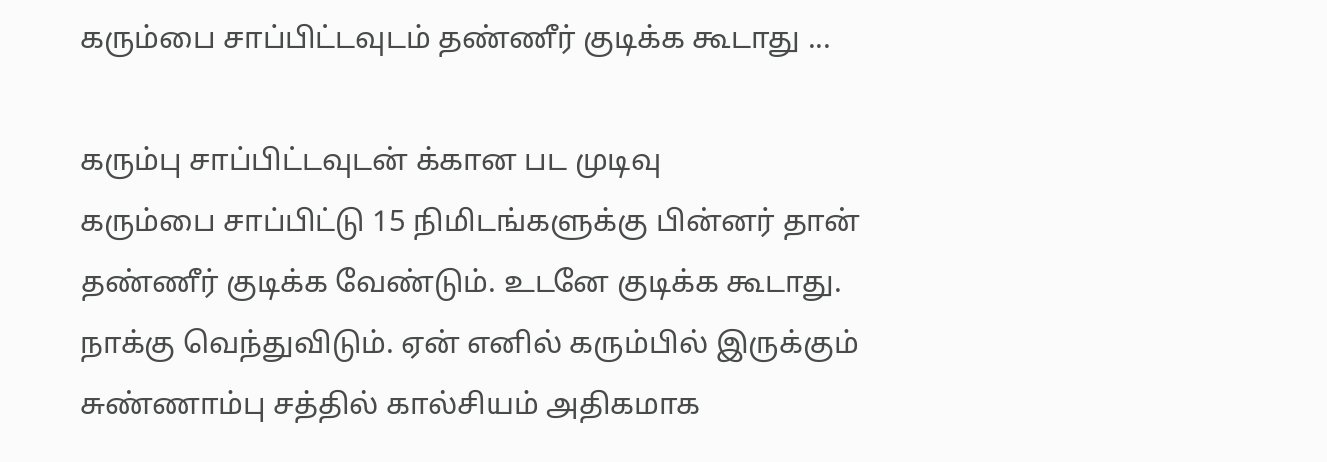கரும்பை சாப்பிட்டவுடம் தண்ணீர் குடிக்க கூடாது ...

கரும்பு சாப்பிட்டவுடன் க்கான பட முடிவு
கரும்பை சாப்பிட்டு 15 நிமிடங்களுக்கு பின்னர் தான் தண்ணீர் குடிக்க வேண்டும். உடனே குடிக்க கூடாது. நாக்கு வெந்துவிடும். ஏன் எனில் கரும்பில் இருக்கும் சுண்ணாம்பு சத்தில் கால்சியம் அதிகமாக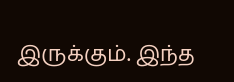இருக்கும். இந்த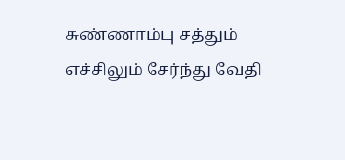சுண்ணாம்பு சத்தும் எச்சிலும் சேர்ந்து வேதி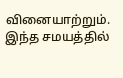வினையாற்றும். இந்த சமயத்தில்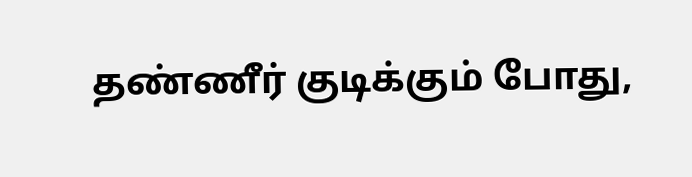தண்ணீர் குடிக்கும் போது,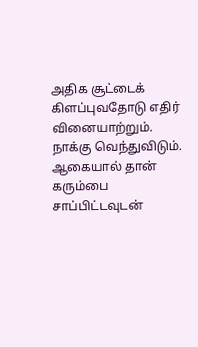அதிக சூட்டைக் கிளப்புவதோடு எதிர் வினையாற்றும். நாக்கு வெந்துவிடும். ஆகையால் தான் கரும்பை சாப்பிட்டவுடன்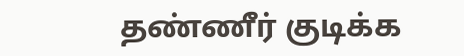தண்ணீர் குடிக்க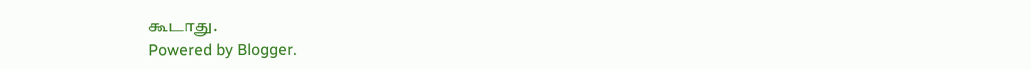கூடாது.
Powered by Blogger.